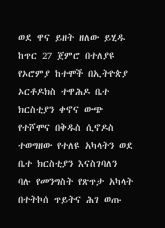ወደ ዋና ይዘት ዘለው ይሂዱ
ከጥር 27 ጀምሮ በተለያዩ የኦሮምያ ከተሞች በኢትዮጵያ ኦርቶዶክስ ተዋሕዶ ቤተ ክርስቲያን ቀኖና ውጭ የተሾሞና በቅዱስ ሲኖዶስ ተወግዘው የተለዩ አካላትን ወደ ቤተ ክርስቲያን እናስገባለን ባሉ የመንግስት የጽጥታ አካላት በተትኮሰ ጥይትና ሕገ ወጡ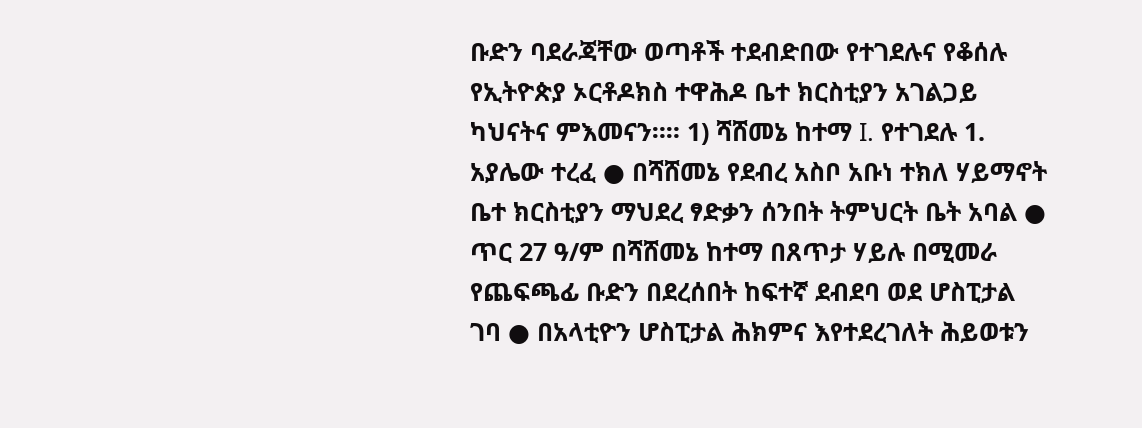ቡድን ባደራጃቸው ወጣቶች ተደብድበው የተገደሉና የቆሰሉ የኢትዮጵያ ኦርቶዶክስ ተዋሕዶ ቤተ ክርስቲያን አገልጋይ ካህናትና ምእመናን።። 1) ሻሸመኔ ከተማ I. የተገደሉ 1. አያሌው ተረፈ ● በሻሸመኔ የደብረ አስቦ አቡነ ተክለ ሃይማኖት ቤተ ክርስቲያን ማህደረ ፃድቃን ሰንበት ትምህርት ቤት አባል ● ጥር 27 ዓ/ም በሻሸመኔ ከተማ በጸጥታ ሃይሉ በሚመራ የጨፍጫፊ ቡድን በደረሰበት ከፍተኛ ደብደባ ወደ ሆስፒታል ገባ ● በአላቲዮን ሆስፒታል ሕክምና እየተደረገለት ሕይወቱን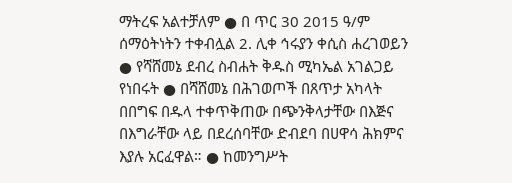ማትረፍ አልተቻለም ● በ ጥር 30 2015 ዓ/ም ሰማዕትነትን ተቀብሏል 2. ሊቀ ኅሩያን ቀሲስ ሐረገወይን ● የሻሸመኔ ደብረ ስብሐት ቅዱስ ሚካኤል አገልጋይ የነበሩት ● በሻሸመኔ በሕገወጦች በጸጥታ አካላት በበግፍ በዱላ ተቀጥቅጠው በጭንቅላታቸው በእጅና በእግራቸው ላይ በደረሰባቸው ድብደባ በሀዋሳ ሕክምና እያሉ አርፈዋል። ● ከመንግሥት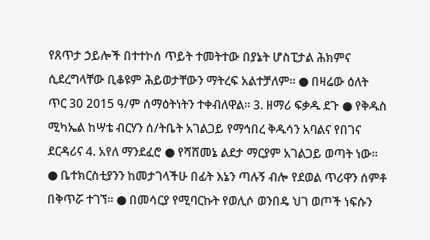የጸጥታ ኃይሎች በተተኮሰ ጥይት ተመትተው በያኔት ሆስፒታል ሕክምና ሲደረግላቸው ቢቆዩም ሕይወታቸውን ማትረፍ አልተቻለም። ● በዛሬው ዕለት ጥር 30 2015 ዓ/ም ሰማዕትነትን ተቀብለዋል። 3. ዘማሪ ፍቃዱ ደጉ ● የቅዱስ ሚካኤል ከሣቴ ብርሃን ሰ/ትቤት አገልጋይ የማኅበረ ቅዱሳን አባልና የበገና ደርዳሪና 4. አየለ ማንደፈሮ ● የሻሸመኔ ልደታ ማርያም አገልጋይ ወጣት ነው። ● ቤተክርስቲያንን ከመታገላችሁ በፊት እኔን ጣሉኝ ብሎ የደወል ጥሪዋን ሰምቶ በቅጥሯ ተገኘ። ● በመሳርያ የሚባርኩት የወሊሶ ወንበዴ ህገ ወጦች ነፍሱን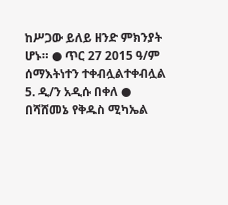ከሥጋው ይለይ ዘንድ ምክንያት ሆኑ። ● ጥር 27 2015 ዓ/ም ሰማእትነተን ተቀብሏልተቀብሏል 5. ዲ/ን አዲሱ በቀለ ● በሻሸመኔ የቅዱስ ሚካኤል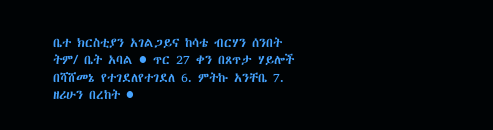ቤተ ክርስቲያን አገልጋይና ከሳቴ ብርሃን ሰንበት ትም/ ቤት አባል ● ጥር 27 ቀን በጸጥታ ሃይሎች በሻሸመኔ የተገደለየተገደለ 6. ምትኩ አንቸቤ 7. ዘሪሁን በረከት ●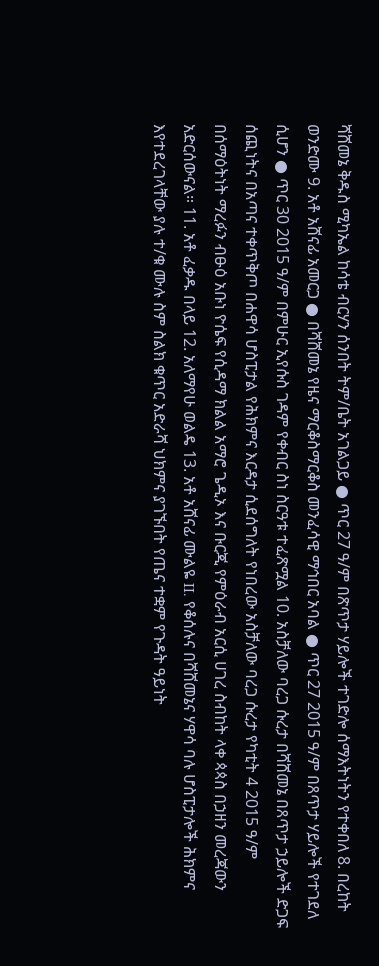ሻሸመኔ ቅዱስ ሚካኤል ከሳቴ ብርሃን ሰንበት ትም/ቤት አገልጋይ ● ጥር 27 ዓ/ም በጽጥታ ሃይሎች ተገድሎ ሰማእትነትን የተቀበለ 8. በረከት ወንድሙ 9. አቶ አሸናፊ አመርጋ ● በሻሸመኔ የዜና ማርቆስማርቆስ መንፈሳዊ ማኅበር አባል ● ጥር 27 2015 ዓ/ም በጸጥታ ሃይሎች የተገደለ ሲሆን ● ጥር 30 2015 ዓ/ም በምሁር ኢየሱስ ገዳም የቀብር ስነ ስርዓቱ ተፈጽሟል 10. አስቻለው ባረጋ ሱረታ በሻሸመኔ በጸጥታ ኃይሎች ድጋፍ ሰጪነትና በአጣና ተቀጥቅጦ በሐዋሳ ሆስፒታል የሕክምና እርዳታ ሲደሰግለት የነበረው አስቻለው ባረጋ ሱረታ የካቲት 4 2015 ዓ/ም በሰማዕትነት ማረፉን ብፁዕ አቡነ ዮሴፍ የሲዳማ ክልል አማሮ ጌዲኦ እና ቡርጂ የምዕራብ አርሲ ሀገረ ስብከት ላቀ ጳጳስ በኃዘን መረጃውን አድርሰውናል። 11. አቶ ፈቃዱ በላይ 12. አለማየሁ ወልዴ 13. አቶ አሸናፊ ሙልዬ II. የቆሰሉና በሻሸመኔና ሃዋሳ ባሉ ሆስፒታሎች ሕክምና እየተደረገላቸው ያሉ ተ/ቁ ሙሉ ስም ስልክ ቁጥር አድራሻ ህክምና ያገኙበት የጤና ተቋም የጉዳት ዓይነት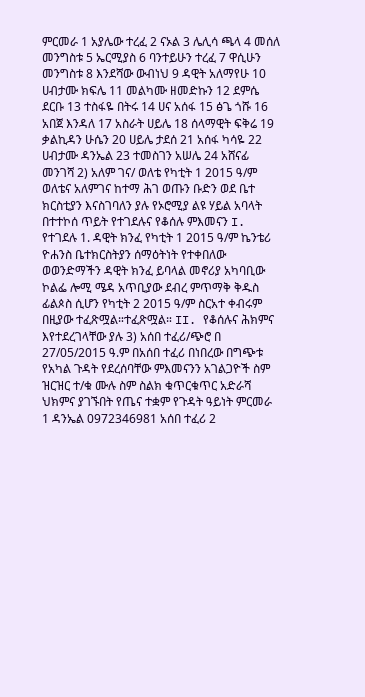ምርመራ 1 አያሌው ተረፈ 2 ናኦል 3 ሌሊሳ ጫላ 4 መሰለ መንግስቱ 5 ኤርሚያስ 6 ባንተይሁን ተረፈ 7 ዋሲሁን መንግስቱ 8 እንደሻው ውብነህ 9 ዳዊት አለማየሁ 10 ሀብታሙ ክፍሌ 11 መልካሙ ዘመድኩን 12 ደምሴ ደርቡ 13 ተስፋዬ በትሩ 14 ሀና አሰፋ 15 ፅጌ ጎሹ 16 አበጀ እንዳለ 17 አስራት ሀይሌ 18 ሰላማዊት ፍቅሬ 19 ቃልኪዳን ሁሴን 20 ሀይሌ ታደሰ 21 አሰፋ ካሳዬ 22 ሀብታሙ ዳንኤል 23 ተመስገን አሠሌ 24 አሸናፊ መንገሻ 2) አለም ገና/ ወለቴ የካቲት 1 2015 ዓ/ም ወለቴና አለምገና ከተማ ሕገ ወጡን ቡድን ወደ ቤተ ክርስቲያን እናስገባለን ያሉ የኦሮሚያ ልዩ ሃይል አባላት በተተኮሰ ጥይት የተገደሉና የቆሰሉ ምእመናን I. የተገደሉ 1. ዳዊት ክንፈ የካቲት 1 2015 ዓ/ም ኬንቴሪ ዮሐንስ ቤተክርስትያን ሰማዕትነት የተቀበለው ወወንድማችን ዳዊት ክንፈ ይባላል መኖሪያ አካባቢው ኮልፌ ሎሚ ሜዳ አጥቢያው ደብረ ምጥማቅ ቅዱስ ፊልጶስ ሲሆን የካቲት 2 2015 ዓ/ም ስርአተ ቀብሩም በዚያው ተፈጽሟል።ተፈጽሟል። II. የቆሰሉና ሕክምና እየተደረገላቸው ያሉ 3) አሰበ ተፈሪ/ጭሮ በ 27/05/2015 ዓ.ም በአሰበ ተፈሪ በነበረው በግጭቱ የአካል ጉዳት የደረሰባቸው ምእመናንን አገልጋዮች ስም ዝርዝር ተ/ቁ ሙሉ ስም ስልክ ቁጥርቁጥር አድራሻ ህክምና ያገኙበት የጤና ተቋም የጉዳት ዓይነት ምርመራ 1 ዳንኤል 0972346981 አሰበ ተፈሪ 2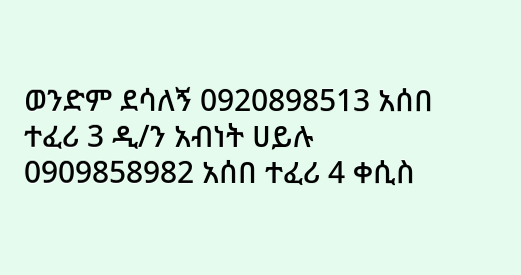ወንድም ደሳለኝ 0920898513 አሰበ ተፈሪ 3 ዲ/ን አብነት ሀይሉ 0909858982 አሰበ ተፈሪ 4 ቀሲስ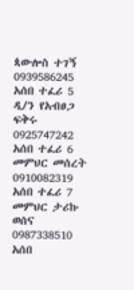ጳውሎስ ተገኝ 0939586245 አሰበ ተፈሪ 5 ዲ/ን የአብፀጋ ፍቅሩ 0925747242 አሰበ ተፈሪ 6 መምህር መሰረት 0910082319 አሰበ ተፈሪ 7 መምህር ታሪኩ ወሰና 0987338510 አሰበ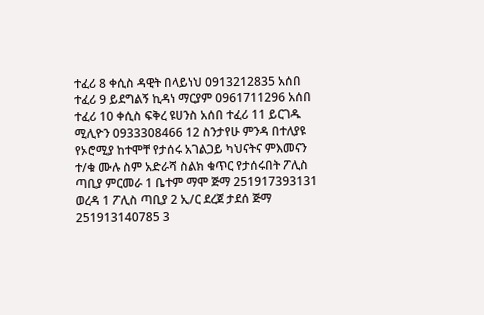ተፈሪ 8 ቀሲስ ዳዊት በላይነህ 0913212835 አሰበ ተፈሪ 9 ይደግልኝ ኪዳነ ማርያም 0961711296 አሰበ ተፈሪ 10 ቀሲስ ፍቅረ ዩሀንስ አሰበ ተፈሪ 11 ይርገዱ ሚሊዮን 0933308466 12 ስንታየሁ ምንዳ በተለያዩ የኦሮሚያ ከተሞቸ የታሰሩ አገልጋይ ካህናትና ምእመናን ተ/ቁ ሙሉ ስም አድራሻ ስልክ ቁጥር የታሰሩበት ፖሊስ ጣቢያ ምርመራ 1 ቤተም ማሞ ጅማ 251917393131 ወረዳ 1 ፖሊስ ጣቢያ 2 ኢ/ር ደረጀ ታደሰ ጅማ 251913140785 3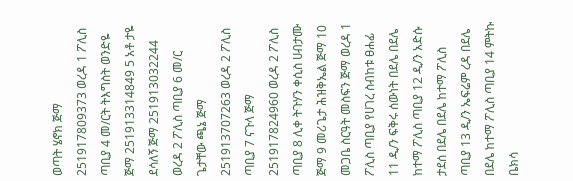ወጣት ሄኖክ ጅማ 251917809373 ወረዳ 1 ፖሊስ ጣቢያ 4 መ/ርት ትእግስት ወንድዬ ጅማ 251913314849 5 አቶ ታዬ ደሳለኝ ጅማ 251913032244 ወረዳ 2 ፖሊስ ጣቢያ 6 መ/ር ጌታቸው ጫኔ ጅማ 251913707263 ወረዳ 2 ፖሊስ ጣቢያ 7 ናጉላ ጅማ 251917824960 ወረዳ 2 ፖሊስ ጣቢያ 8 ሊቀ ትጉሃን ቀሲስ ሀብታሙ ጅማ 9 መሪጌታ ሕዝቅኤል ጅማ 10 መጋቤ ስርዓት መስፍን ጅማ ወረዳ 1 ፖሊስ ጣቢያ የሀገረ ስብከቱ ፀሐፊ 11 ዲ/ን ፍቅሩ ሰውነት በደሌ በደሌ ከተማ ፖሊስ ጣቢያ 12 ዲ/ን አድሱ ታደሰ በደሌ በደሌ ከተማ ፖሊስ ጣቢያ 13 ዲ/ን ኤፍሬም ረዳ በደሌ በደሌ ከተማ ፖሊስ ጣቢያ 14 ምትኩ ቤክሳ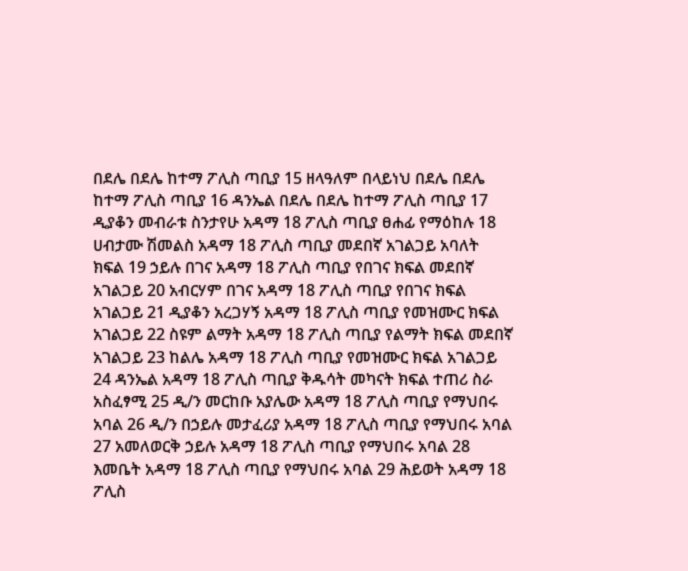በደሌ በደሌ ከተማ ፖሊስ ጣቢያ 15 ዘላዓለም በላይነህ በደሌ በደሌ ከተማ ፖሊስ ጣቢያ 16 ዳንኤል በደሌ በደሌ ከተማ ፖሊስ ጣቢያ 17 ዲያቆን መብራቱ ስንታየሁ አዳማ 18 ፖሊስ ጣቢያ ፀሐፊ የማዕከሉ 18 ሀብታሙ ሽመልስ አዳማ 18 ፖሊስ ጣቢያ መደበኛ አገልጋይ አባለት ክፍል 19 ኃይሉ በገና አዳማ 18 ፖሊስ ጣቢያ የበገና ክፍል መደበኛ አገልጋይ 20 አብርሃም በገና አዳማ 18 ፖሊስ ጣቢያ የበገና ክፍል አገልጋይ 21 ዲያቆን አረጋሃኝ አዳማ 18 ፖሊስ ጣቢያ የመዝሙር ክፍል አገልጋይ 22 ስዩም ልማት አዳማ 18 ፖሊስ ጣቢያ የልማት ክፍል መደበኛ አገልጋይ 23 ከልሌ አዳማ 18 ፖሊስ ጣቢያ የመዝሙር ክፍል አገልጋይ 24 ዳንኤል አዳማ 18 ፖሊስ ጣቢያ ቅዱሳት መካናት ክፍል ተጠሪ ስራ አስፈፃሚ 25 ዲ/ን መርከቡ አያሌው አዳማ 18 ፖሊስ ጣቢያ የማህበሩ አባል 26 ዲ/ን በኃይሉ መታፈሪያ አዳማ 18 ፖሊስ ጣቢያ የማህበሩ አባል 27 አመለወርቅ ኃይሉ አዳማ 18 ፖሊስ ጣቢያ የማህበሩ አባል 28 እመቤት አዳማ 18 ፖሊስ ጣቢያ የማህበሩ አባል 29 ሕይወት አዳማ 18 ፖሊስ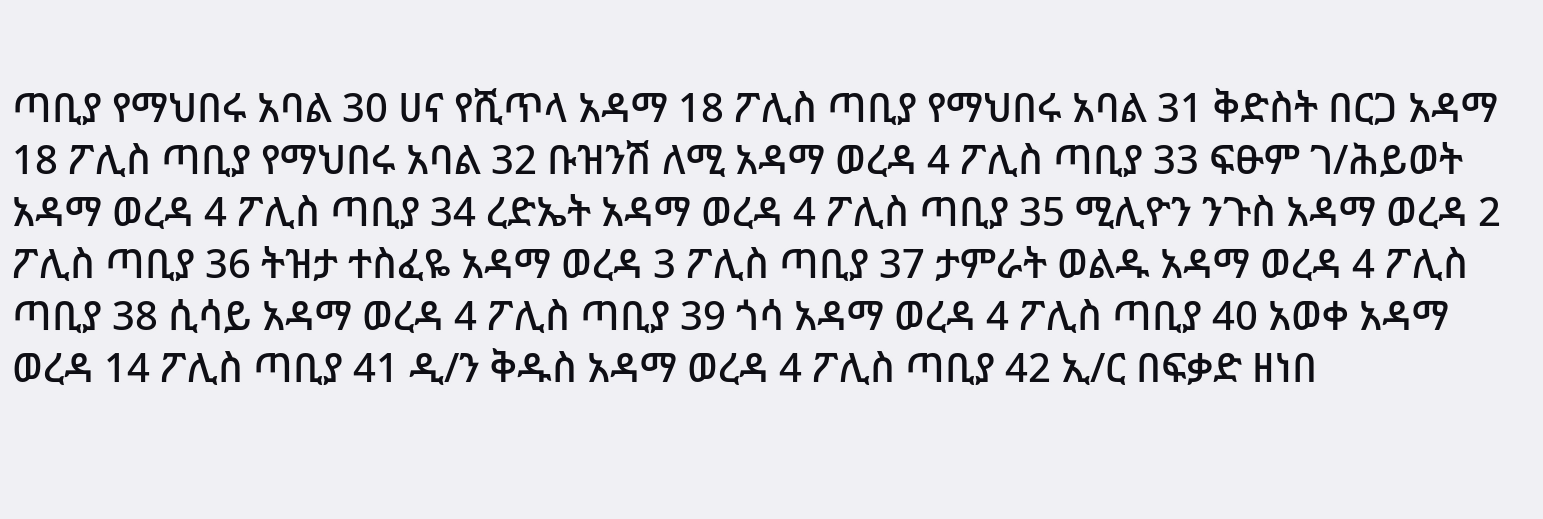ጣቢያ የማህበሩ አባል 30 ሀና የሺጥላ አዳማ 18 ፖሊስ ጣቢያ የማህበሩ አባል 31 ቅድስት በርጋ አዳማ 18 ፖሊስ ጣቢያ የማህበሩ አባል 32 ቡዝንሽ ለሚ አዳማ ወረዳ 4 ፖሊስ ጣቢያ 33 ፍፁም ገ/ሕይወት አዳማ ወረዳ 4 ፖሊስ ጣቢያ 34 ረድኤት አዳማ ወረዳ 4 ፖሊስ ጣቢያ 35 ሚሊዮን ንጉስ አዳማ ወረዳ 2 ፖሊስ ጣቢያ 36 ትዝታ ተስፈዬ አዳማ ወረዳ 3 ፖሊስ ጣቢያ 37 ታምራት ወልዱ አዳማ ወረዳ 4 ፖሊስ ጣቢያ 38 ሲሳይ አዳማ ወረዳ 4 ፖሊስ ጣቢያ 39 ጎሳ አዳማ ወረዳ 4 ፖሊስ ጣቢያ 40 አወቀ አዳማ ወረዳ 14 ፖሊስ ጣቢያ 41 ዲ/ን ቅዱስ አዳማ ወረዳ 4 ፖሊስ ጣቢያ 42 ኢ/ር በፍቃድ ዘነበ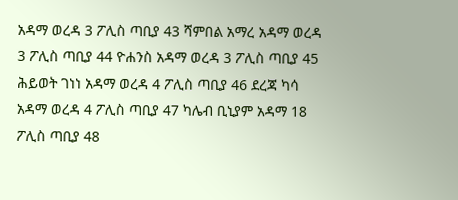አዳማ ወረዳ 3 ፖሊስ ጣቢያ 43 ሻምበል አማረ አዳማ ወረዳ 3 ፖሊስ ጣቢያ 44 ዮሐንስ አዳማ ወረዳ 3 ፖሊስ ጣቢያ 45 ሕይወት ገነነ አዳማ ወረዳ 4 ፖሊስ ጣቢያ 46 ደረጃ ካሳ አዳማ ወረዳ 4 ፖሊስ ጣቢያ 47 ካሌብ ቢኒያም አዳማ 18 ፖሊስ ጣቢያ 48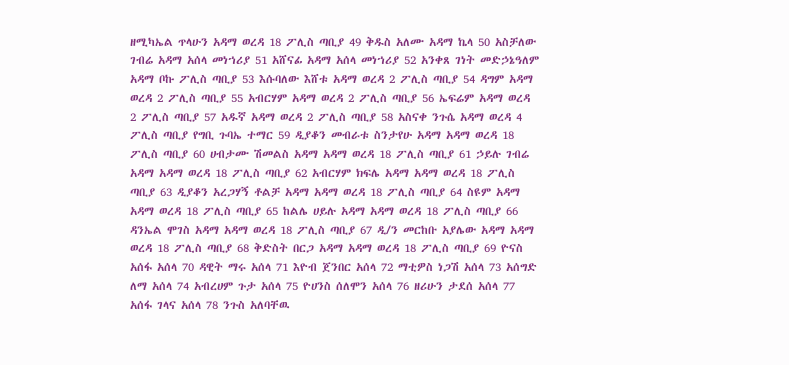ዘሚካኤል ጥላሁን አዳማ ወረዳ 18 ፖሊስ ጣቢያ 49 ቅዱስ አለሙ አዳማ ኬላ 50 አስቻለው ገብሬ አዳማ አሰላ መነኀሪያ 51 አሸናፊ አዳማ አሰላ መነኀሪያ 52 አንቀጸ ገነት መድኃኔዓለም አዳማ ቦኩ ፖሊስ ጣቢያ 53 እሱባለው እሸቱ አዳማ ወረዳ 2 ፖሊስ ጣቢያ 54 ዳግም አዳማ ወረዳ 2 ፖሊስ ጣቢያ 55 አብርሃም አዳማ ወረዳ 2 ፖሊስ ጣቢያ 56 ኤፍሬም አዳማ ወረዳ 2 ፖሊስ ጣቢያ 57 አዱኛ አዳማ ወረዳ 2 ፖሊስ ጣቢያ 58 አስናቀ ንጉሴ አዳማ ወረዳ 4 ፖሊስ ጣቢያ የግቢ ጉባኤ ተማር 59 ዲያቆን መብራቱ ስንታየሁ አዳማ አዳማ ወረዳ 18 ፖሊስ ጣቢያ 60 ሀብታሙ ሽመልስ አዳማ አዳማ ወረዳ 18 ፖሊስ ጣቢያ 61 ኃይሉ ገብሬ አዳማ አዳማ ወረዳ 18 ፖሊስ ጣቢያ 62 አብርሃም ክፍሌ አዳማ አዳማ ወረዳ 18 ፖሊስ ጣቢያ 63 ዲያቆን አረጋሃኝ ቶልቻ አዳማ አዳማ ወረዳ 18 ፖሊስ ጣቢያ 64 ስዩም አዳማ አዳማ ወረዳ 18 ፖሊስ ጣቢያ 65 ከልሌ ሀይሉ አዳማ አዳማ ወረዳ 18 ፖሊስ ጣቢያ 66 ዳንኤል ሞገስ አዳማ አዳማ ወረዳ 18 ፖሊስ ጣቢያ 67 ዲ/ን መርከቡ አያሌው አዳማ አዳማ ወረዳ 18 ፖሊስ ጣቢያ 68 ቅድስት በርጋ አዳማ አዳማ ወረዳ 18 ፖሊስ ጣቢያ 69 ዮናስ አሰፋ አሰላ 70 ዳዊት ማሩ አሰላ 71 እዮብ ጀንበር አሰላ 72 ማቲዎስ ነጋሽ አሰላ 73 አሰግድ ለማ አሰላ 74 አብረሀም ጉታ አሰላ 75 ዮሀንስ ሰለሞን አሰላ 76 ዘሪሁን ታደሰ አሰላ 77 አሰፋ ገላና አሰላ 78 ንጉስ አለባቸዉ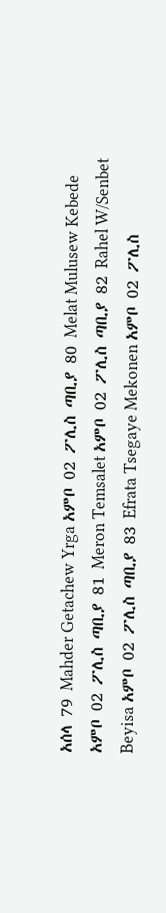አሰላ 79 Mahder Getachew Yrga አምቦ 02 ፖሊስ ጣቢያ 80 Melat Mulusew Kebede አምቦ 02 ፖሊስ ጣቢያ 81 Meron Temsalet አምቦ 02 ፖሊስ ጣቢያ 82 Rahel W/Senbet Beyisa አምቦ 02 ፖሊስ ጣቢያ 83 Efrata Tsegaye Mekonen አምቦ 02 ፖሊስ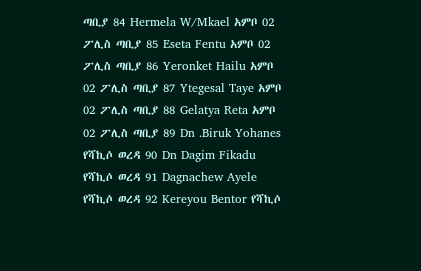ጣቢያ 84 Hermela W/Mkael አምቦ 02 ፖሊስ ጣቢያ 85 Eseta Fentu አምቦ 02 ፖሊስ ጣቢያ 86 Yeronket Hailu አምቦ 02 ፖሊስ ጣቢያ 87 Ytegesal Taye አምቦ 02 ፖሊስ ጣቢያ 88 Gelatya Reta አምቦ 02 ፖሊስ ጣቢያ 89 Dn .Biruk Yohanes የሻኪሶ ወረዳ 90 Dn Dagim Fikadu የሻኪሶ ወረዳ 91 Dagnachew Ayele የሻኪሶ ወረዳ 92 Kereyou Bentor የሻኪሶ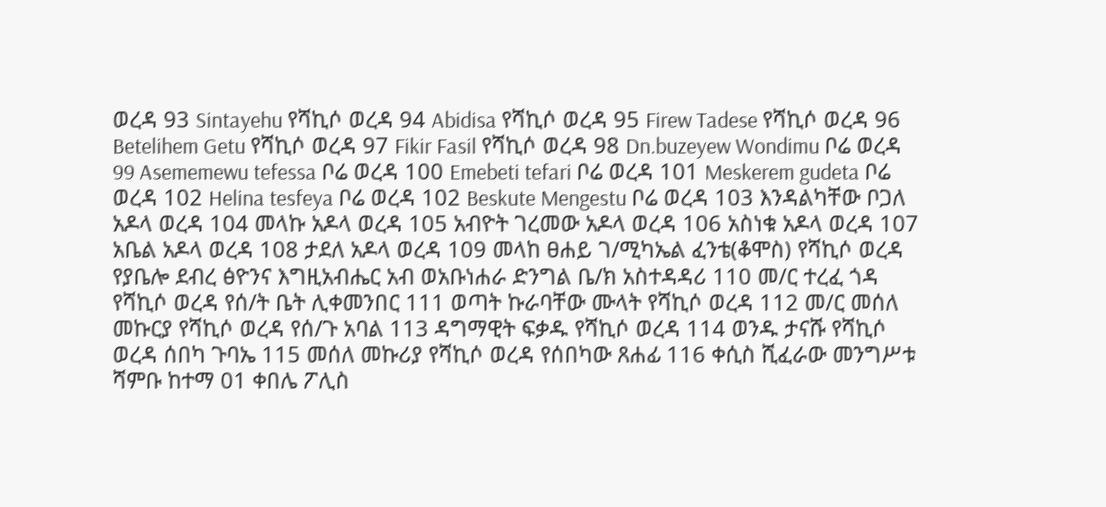ወረዳ 93 Sintayehu የሻኪሶ ወረዳ 94 Abidisa የሻኪሶ ወረዳ 95 Firew Tadese የሻኪሶ ወረዳ 96 Betelihem Getu የሻኪሶ ወረዳ 97 Fikir Fasil የሻኪሶ ወረዳ 98 Dn.buzeyew Wondimu ቦሬ ወረዳ 99 Asememewu tefessa ቦሬ ወረዳ 100 Emebeti tefari ቦሬ ወረዳ 101 Meskerem gudeta ቦሬ ወረዳ 102 Helina tesfeya ቦሬ ወረዳ 102 Beskute Mengestu ቦሬ ወረዳ 103 እንዳልካቸው ቦጋለ አዶላ ወረዳ 104 መላኩ አዶላ ወረዳ 105 አብዮት ገረመው አዶላ ወረዳ 106 አስነቁ አዶላ ወረዳ 107 አቤል አዶላ ወረዳ 108 ታደለ አዶላ ወረዳ 109 መላከ ፀሐይ ገ/ሚካኤል ፈንቴ(ቆሞስ) የሻኪሶ ወረዳ የያቤሎ ደብረ ፅዮንና እግዚአብሔር አብ ወአቡነሐራ ድንግል ቤ/ክ አስተዳዳሪ 110 መ/ር ተረፈ ጎዳ የሻኪሶ ወረዳ የሰ/ት ቤት ሊቀመንበር 111 ወጣት ኩራባቸው ሙላት የሻኪሶ ወረዳ 112 መ/ር መሰለ መኩርያ የሻኪሶ ወረዳ የሰ/ጉ አባል 113 ዳግማዊት ፍቃዱ የሻኪሶ ወረዳ 114 ወንዱ ታናሹ የሻኪሶ ወረዳ ሰበካ ጉባኤ 115 መሰለ መኩሪያ የሻኪሶ ወረዳ የሰበካው ጸሐፊ 116 ቀሲስ ሺፈራው መንግሥቱ ሻምቡ ከተማ 01 ቀበሌ ፖሊስ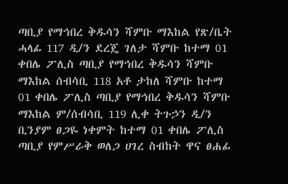ጣቢያ የማኅበረ ቅዱሳን ሻምቡ ማእከል የጽ/ቤት ሓላፊ 117 ዲ/ን ደረጄ ገለታ ሻምቡ ከተማ 01 ቀበሌ ፖሊስ ጣቢያ የማኅበረ ቅዱሳን ሻምቡ ማእከል ሰብሳቢ 118 አቶ ታከለ ሻምቡ ከተማ 01 ቀበሌ ፖሊስ ጣቢያ የማኅበረ ቅዱሳን ሻምቡ ማእከል ም/ሰብሳቢ 119 ሊቀ ትጉኃን ዲ/ን ቢንያም ፀጋዬ ነቀምት ከተማ 01 ቀበሌ ፖሊስ ጣቢያ የምሥራቅ ወለጋ ሀገረ ስብከት ዋና ፀሐፊ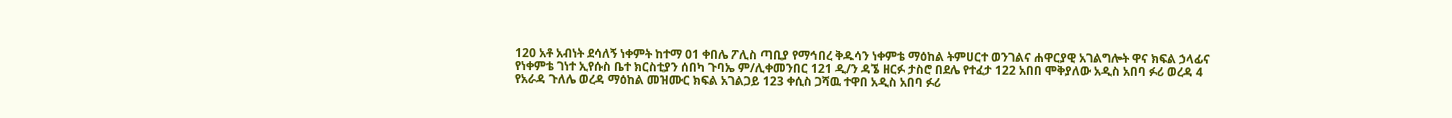120 አቶ አብነት ደሳለኝ ነቀምት ከተማ 01 ቀበሌ ፖሊስ ጣቢያ የማኅበረ ቅዱሳን ነቀምቴ ማዕከል ትምሀርተ ወንገልና ሐዋርያዊ አገልግሎት ዋና ክፍል ኃላፊና የነቀምቴ ገነተ ኢየሱስ ቤተ ክርስቲያን ሰበካ ጉባኤ ም/ሊቀመንበር 121 ዲ/ን ዳኜ ዘርፉ ታስሮ በደሌ የተፈታ 122 አበበ ሞቅያለው አዲስ አበባ ፉሪ ወረዳ 4 የአራዳ ጉለሌ ወረዳ ማዕከል መዝሙር ክፍል አገልጋይ 123 ቀሲስ ጋሻዉ ተዋበ አዲስ አበባ ፉሪ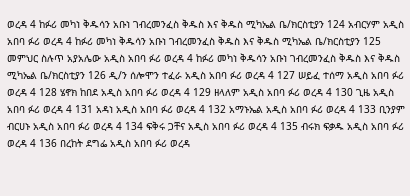ወረዳ 4 ከፉሪ መካነ ቅዱሳን አቡነ ገብረመንፈስ ቅዱስ እና ቅዱስ ሚካኤል ቤ/ክርስቲያን 124 አብርሃም አዲስ አበባ ፉሪ ወረዳ 4 ከፉሪ መካነ ቅዱሳን አቡነ ገብረመንፈስ ቅዱስ እና ቅዱስ ሚካኤል ቤ/ክርስቲያን 125 መምህር ስሉጥ አያአሌው አዲስ አበባ ፉሪ ወረዳ 4 ከፉሪ መካነ ቅዱሳን አቡነ ገብረመንፈስ ቅዱስ እና ቅዱስ ሚካኤል ቤ/ክርስቲያን 126 ዲ/ን ሰሎሞን ተፈራ አዲስ አበባ ፉሪ ወረዳ 4 127 ሠይፈ ተሰማ አዲስ አበባ ፉሪ ወረዳ 4 128 ሄኖክ ከበደ አዲስ አበባ ፉሪ ወረዳ 4 129 ዘላለም አዲስ አበባ ፉሪ ወረዳ 4 130 ጊዜ አዲስ አበባ ፉሪ ወረዳ 4 131 አዳነ አዲስ አበባ ፉሪ ወረዳ 4 132 አማኑኤል አዲስ አበባ ፉሪ ወረዳ 4 133 ቢንያም ብርሀኑ አዲስ አበባ ፉሪ ወረዳ 4 134 ፍቅሩ ጋቸና አዲስ አበባ ፉሪ ወረዳ 4 135 ብሩክ ፍቃዱ አዲስ አበባ ፉሪ ወረዳ 4 136 በረከት ደግፌ አዲስ አበባ ፉሪ ወረዳ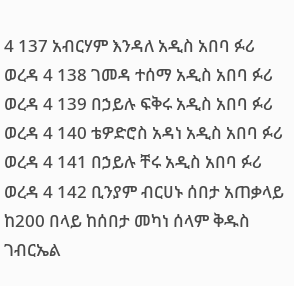4 137 አብርሃም እንዳለ አዲስ አበባ ፉሪ ወረዳ 4 138 ገመዳ ተሰማ አዲስ አበባ ፉሪ ወረዳ 4 139 በኃይሉ ፍቅሩ አዲስ አበባ ፉሪ ወረዳ 4 140 ቴዎድሮስ አዳነ አዲስ አበባ ፉሪ ወረዳ 4 141 በኃይሉ ቸሩ አዲስ አበባ ፉሪ ወረዳ 4 142 ቢንያም ብርሀኑ ሰበታ አጠቃላይ ከ200 በላይ ከሰበታ መካነ ሰላም ቅዱስ ገብርኤል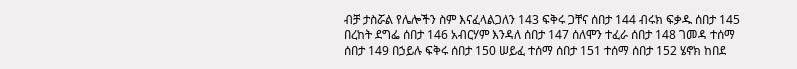ብቻ ታስሯል የሌሎችን ስም እናፈላልጋለን 143 ፍቅሩ ጋቸና ሰበታ 144 ብሩክ ፍቃዱ ሰበታ 145 በረከት ደግፌ ሰበታ 146 አብርሃም እንዳለ ሰበታ 147 ሰለሞን ተፈራ ሰበታ 148 ገመዳ ተሰማ ሰበታ 149 በኃይሉ ፍቅሩ ሰበታ 150 ሠይፈ ተሰማ ሰበታ 151 ተሰማ ሰበታ 152 ሄኖክ ከበደ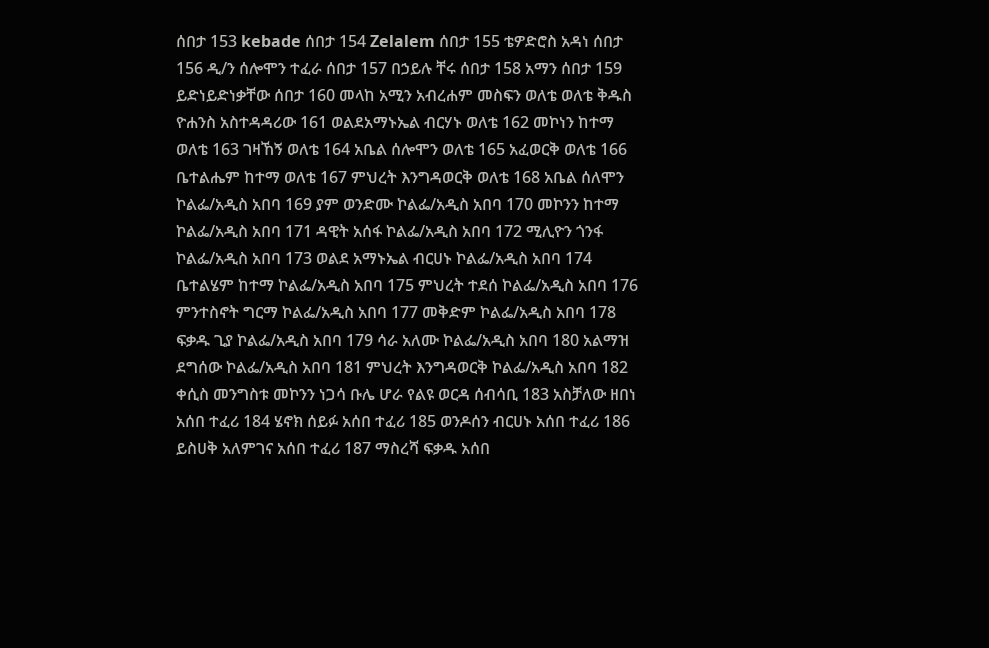ሰበታ 153 kebade ሰበታ 154 Zelalem ሰበታ 155 ቴዎድሮስ አዳነ ሰበታ 156 ዲ/ን ሰሎሞን ተፈራ ሰበታ 157 በኃይሉ ቸሩ ሰበታ 158 አማን ሰበታ 159 ይድነይድነቃቸው ሰበታ 160 መላከ አሚን አብረሐም መስፍን ወለቴ ወለቴ ቅዱስ ዮሐንስ አስተዳዳሪው 161 ወልደአማኑኤል ብርሃኑ ወለቴ 162 መኮነን ከተማ ወለቴ 163 ገዛኸኝ ወለቴ 164 አቤል ሰሎሞን ወለቴ 165 አፈወርቅ ወለቴ 166 ቤተልሔም ከተማ ወለቴ 167 ምህረት እንግዳወርቅ ወለቴ 168 አቤል ሰለሞን ኮልፌ/አዲስ አበባ 169 ያም ወንድሙ ኮልፌ/አዲስ አበባ 170 መኮንን ከተማ ኮልፌ/አዲስ አበባ 171 ዳዊት አሰፋ ኮልፌ/አዲስ አበባ 172 ሚሊዮን ጎንፋ ኮልፌ/አዲስ አበባ 173 ወልደ አማኑኤል ብርሀኑ ኮልፌ/አዲስ አበባ 174 ቤተልሄም ከተማ ኮልፌ/አዲስ አበባ 175 ምህረት ተደሰ ኮልፌ/አዲስ አበባ 176 ምንተስኖት ግርማ ኮልፌ/አዲስ አበባ 177 መቅድም ኮልፌ/አዲስ አበባ 178 ፍቃዱ ጊያ ኮልፌ/አዲስ አበባ 179 ሳራ አለሙ ኮልፌ/አዲስ አበባ 180 አልማዝ ደግሰው ኮልፌ/አዲስ አበባ 181 ምህረት እንግዳወርቅ ኮልፌ/አዲስ አበባ 182 ቀሲስ መንግስቱ መኮንን ነጋሳ ቡሌ ሆራ የልዩ ወርዳ ሰብሳቢ 183 አስቻለው ዘበነ አሰበ ተፈሪ 184 ሄኖክ ሰይፉ አሰበ ተፈሪ 185 ወንዶሰን ብርሀኑ አሰበ ተፈሪ 186 ይስሀቅ አለምገና አሰበ ተፈሪ 187 ማስረሻ ፍቃዱ አሰበ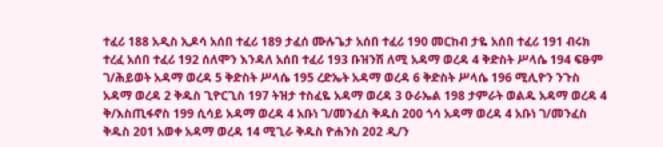ተፈሪ 188 አዲስ ኢዶሳ አሰበ ተፈሪ 189 ታፈሰ ሙሉጌታ አሰበ ተፈሪ 190 መርከብ ታዬ አሰበ ተፈሪ 191 ብሩክ ተረፈ አሰበ ተፈሪ 192 ሰለሞን እንዳለ አሰበ ተፈሪ 193 ቡዝንሽ ለሚ አዳማ ወረዳ 4 ቅድስት ሥላሴ 194 ፍፁም ገ/ሕይወት አዳማ ወረዳ 5 ቅድስት ሥላሴ 195 ረድኤት አዳማ ወረዳ 6 ቅድስት ሥላሴ 196 ሚሊዮን ንጉስ አዳማ ወረዳ 2 ቅዱስ ጊዮርጊስ 197 ትዝታ ተስፈዬ አዳማ ወረዳ 3 ዑራኤል 198 ታምራት ወልዱ አዳማ ወረዳ 4 ቅ/እስጢፋኖስ 199 ሲሳይ አዳማ ወረዳ 4 አቡነ ገ/መንፈስ ቅዱስ 200 ጎሳ አዳማ ወረዳ 4 አቡነ ገ/መንፈስ ቅዱስ 201 አወቀ አዳማ ወረዳ 14 ሚጊራ ቅዱስ ዮሐንስ 202 ዲ/ን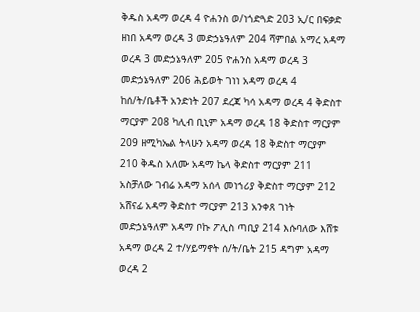ቅዱስ አዳማ ወረዳ 4 ዮሐንስ ወ/ነጎድጓድ 203 ኢ/ር በፍቃድ ዘነበ አዳማ ወረዳ 3 መድኃኔዓለም 204 ሻምበል አማረ አዳማ ወረዳ 3 መድኃኔዓለም 205 ዮሐንስ አዳማ ወረዳ 3 መድኃኔዓለም 206 ሕይወት ገነነ አዳማ ወረዳ 4 ከሰ/ት/ቤቶች አንድነት 207 ደረጃ ካሳ አዳማ ወረዳ 4 ቅድስተ ማርያም 208 ካሊብ ቢኒም አዳማ ወረዳ 18 ቅድስተ ማርያም 209 ዘሚካኤል ትላሁን አዳማ ወረዳ 18 ቅድስተ ማርያም 210 ቅዱስ አለሙ አዳማ ኬላ ቅድስተ ማርያም 211 አስቻለው ገብሬ አዳማ አሰላ መነኀሪያ ቅድስተ ማርያም 212 አሸናፊ አዳማ ቅድስተ ማርያም 213 አንቀጸ ገነት መድኃኔዓለም አዳማ ቦኩ ፖሊስ ጣቢያ 214 እሱባለው እሸቱ አዳማ ወረዳ 2 ተ/ሃይማኖት ሰ/ት/ቤት 215 ዳግም አዳማ ወረዳ 2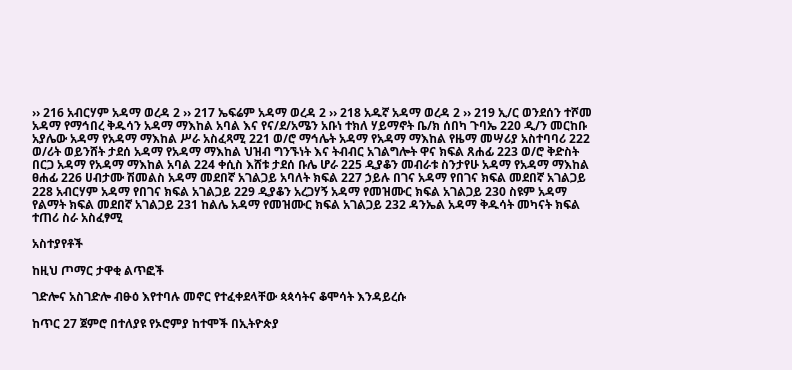›› 216 አብርሃም አዳማ ወረዳ 2 ›› 217 ኤፍሬም አዳማ ወረዳ 2 ›› 218 አዱኛ አዳማ ወረዳ 2 ›› 219 ኢ/ር ወንደሰን ተሾመ አዳማ የማኅበረ ቅዱሳን አዳማ ማእከል አባል እና የና/ደ/አሜን አቡነ ተክለ ሃይማኖት ቤ/ክ ሰበካ ጉባኤ 220 ዲ/ን መርከቡ አያሌው አዳማ የአዳማ ማእከል ሥራ አስፈጻሚ 221 ወ/ሮ ማኅሌት አዳማ የአዳማ ማእከል የዜማ መሣሪያ አስተባባሪ 222 ወ/ሪት ወይንሸት ታደሰ አዳማ የአዳማ ማእከል ህዝብ ግንኙነት እና ትብብር አገልግሎት ዋና ክፍል ጸሐፊ 223 ወ/ሮ ቅድስት በርጋ አዳማ የአዳማ ማእከል አባል 224 ቀሲስ እሸቱ ታደሰ ቡሌ ሆራ 225 ዲያቆን መብራቱ ስንታየሁ አዳማ የአዳማ ማእከል ፀሐፊ 226 ሀብታሙ ሽመልስ አዳማ መደበኛ አገልጋይ አባለት ክፍል 227 ኃይሉ በገና አዳማ የበገና ክፍል መደበኛ አገልጋይ 228 አብርሃም አዳማ የበገና ክፍል አገልጋይ 229 ዲያቆን አረጋሃኝ አዳማ የመዝሙር ክፍል አገልጋይ 230 ስዩም አዳማ የልማት ክፍል መደበኛ አገልጋይ 231 ከልሌ አዳማ የመዝሙር ክፍል አገልጋይ 232 ዳንኤል አዳማ ቅዱሳት መካናት ክፍል ተጠሪ ስራ አስፈፃሚ

አስተያየቶች

ከዚህ ጦማር ታዋቂ ልጥፎች

ገድሎና አስገድሎ ብፁዕ እየተባሉ መኖር የተፈቀደላቸው ጳጳሳትና ቆሞሳት እንዳይረሱ

ከጥር 27 ጀምሮ በተለያዩ የኦሮምያ ከተሞች በኢትዮጵያ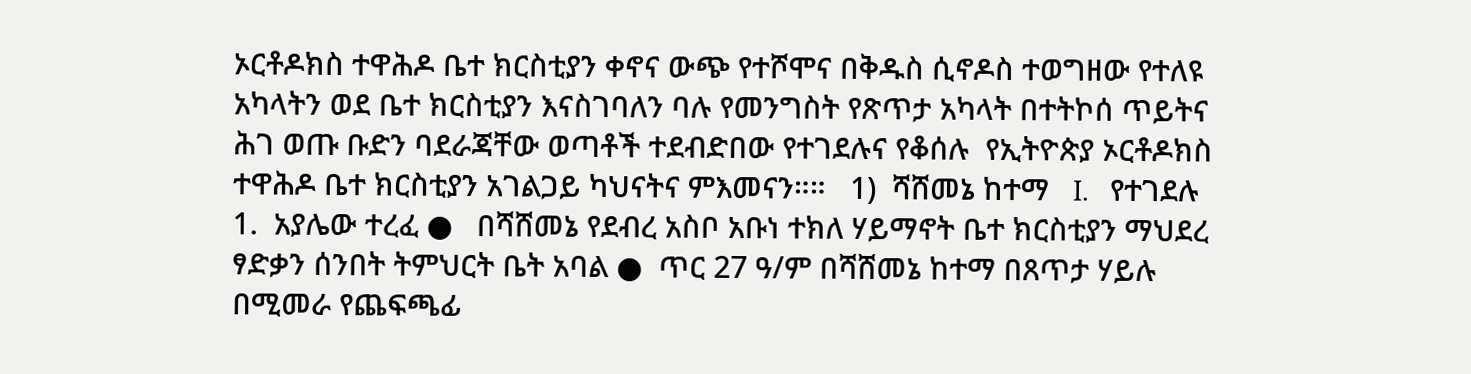ኦርቶዶክስ ተዋሕዶ ቤተ ክርስቲያን ቀኖና ውጭ የተሾሞና በቅዱስ ሲኖዶስ ተወግዘው የተለዩ አካላትን ወደ ቤተ ክርስቲያን እናስገባለን ባሉ የመንግስት የጽጥታ አካላት በተትኮሰ ጥይትና ሕገ ወጡ ቡድን ባደራጃቸው ወጣቶች ተደብድበው የተገደሉና የቆሰሉ  የኢትዮጵያ ኦርቶዶክስ ተዋሕዶ ቤተ ክርስቲያን አገልጋይ ካህናትና ምእመናን።።   1)  ሻሸመኔ ከተማ   I.   የተገደሉ 1.  አያሌው ተረፈ ●   በሻሸመኔ የደብረ አስቦ አቡነ ተክለ ሃይማኖት ቤተ ክርስቲያን ማህደረ ፃድቃን ሰንበት ትምህርት ቤት አባል ●  ጥር 27 ዓ/ም በሻሸመኔ ከተማ በጸጥታ ሃይሉ በሚመራ የጨፍጫፊ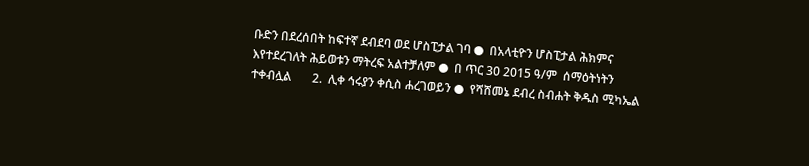ቡድን በደረሰበት ከፍተኛ ደብደባ ወደ ሆስፒታል ገባ ●  በአላቲዮን ሆስፒታል ሕክምና እየተደረገለት ሕይወቱን ማትረፍ አልተቻለም ●  በ ጥር 30 2015 ዓ/ም  ሰማዕትነትን ተቀብሏል       2.  ሊቀ ኅሩያን ቀሲስ ሐረገወይን ●  የሻሸመኔ ደብረ ስብሐት ቅዱስ ሚካኤል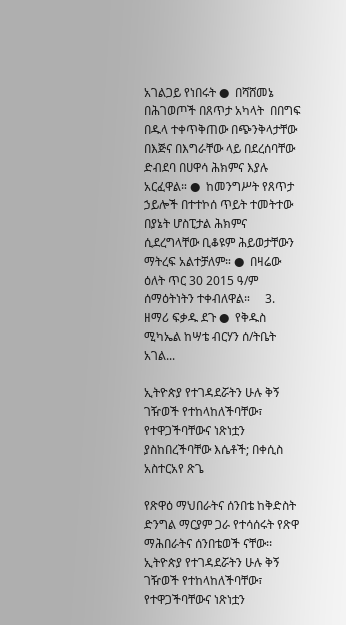አገልጋይ የነበሩት ●  በሻሸመኔ በሕገወጦች በጸጥታ አካላት  በበግፍ በዱላ ተቀጥቅጠው በጭንቅላታቸው በእጅና በእግራቸው ላይ በደረሰባቸው ድብደባ በሀዋሳ ሕክምና እያሉ አርፈዋል። ●  ከመንግሥት የጸጥታ ኃይሎች በተተኮሰ ጥይት ተመትተው  በያኔት ሆስፒታል ሕክምና ሲደረግላቸው ቢቆዩም ሕይወታቸውን ማትረፍ አልተቻለም። ●  በዛሬው ዕለት ጥር 30 2015 ዓ/ም  ሰማዕትነትን ተቀብለዋል።     3.  ዘማሪ ፍቃዱ ደጉ ●  የቅዱስ ሚካኤል ከሣቴ ብርሃን ሰ/ትቤት አገል...

ኢትዮጵያ የተገዳደሯትን ሁሉ ቅኝ ገዥወች የተከላከለችባቸው፣ የተዋጋችባቸውና ነጽነቷን ያስከበረችባቸው እሴቶች; በቀሲስ አስተርአየ ጽጌ

የጽዋዕ ማህበራትና ሰንበቴ ከቅድስት ድንግል ማርያም ጋራ የተሳሰሩት የጽዋ ማሕበራትና ሰንበቴወች ናቸው፡፡  ኢትዮጵያ የተገዳደሯትን ሁሉ ቅኝ ገዥወች የተከላከለችባቸው፣ የተዋጋችባቸውና ነጽነቷን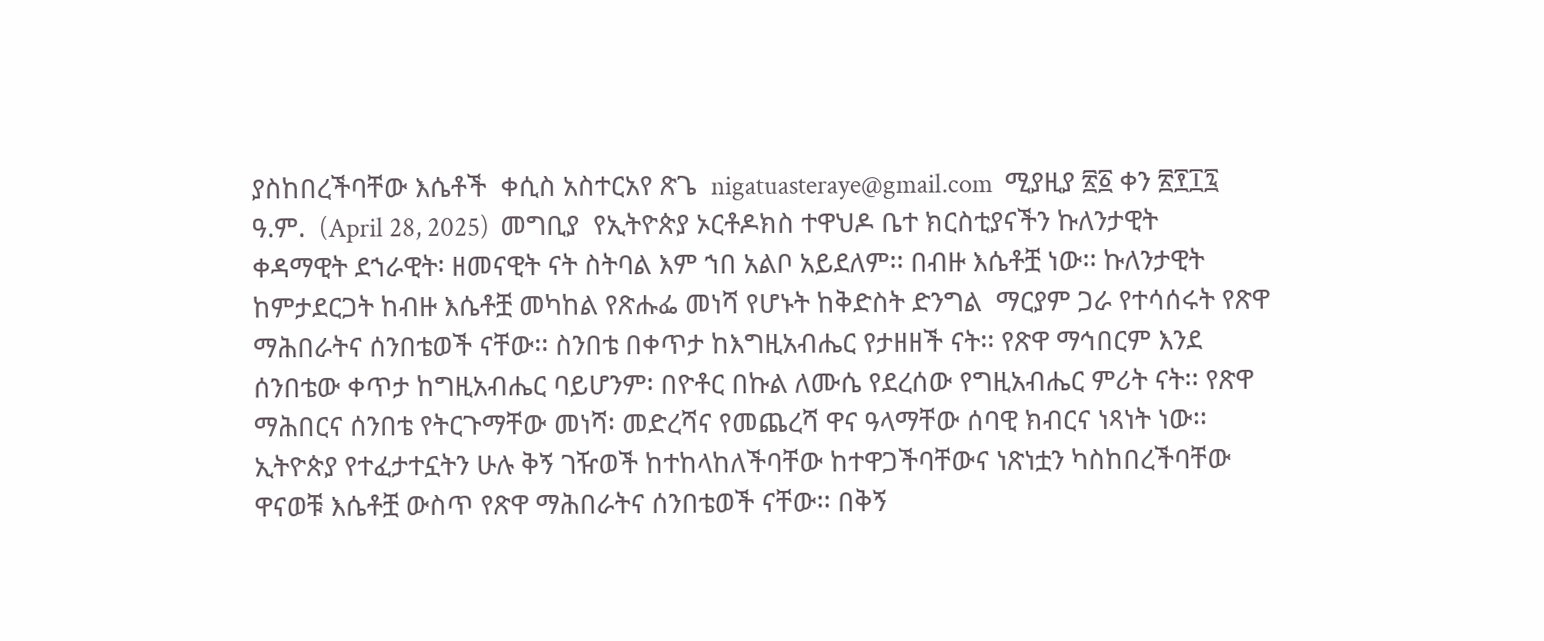ያስከበረችባቸው እሴቶች  ቀሲስ አስተርአየ ጽጌ  nigatuasteraye@gmail.com  ሚያዚያ ፳፩ ቀን ፳፻፲፯ ዓ.ም.  (April 28, 2025)  መግቢያ  የኢትዮጵያ ኦርቶዶክስ ተዋህዶ ቤተ ክርስቲያናችን ኩለንታዊት ቀዳማዊት ደኀራዊት፡ ዘመናዊት ናት ስትባል እም ኀበ አልቦ አይደለም፡፡ በብዙ እሴቶቿ ነው፡፡ ኩለንታዊት ከምታደርጋት ከብዙ እሴቶቿ መካከል የጽሑፌ መነሻ የሆኑት ከቅድስት ድንግል  ማርያም ጋራ የተሳሰሩት የጽዋ ማሕበራትና ሰንበቴወች ናቸው፡፡ ስንበቴ በቀጥታ ከእግዚአብሔር የታዘዘች ናት፡፡ የጽዋ ማኅበርም እንደ ሰንበቴው ቀጥታ ከግዚአብሔር ባይሆንም፡ በዮቶር በኩል ለሙሴ የደረሰው የግዚአብሔር ምሪት ናት፡፡ የጽዋ ማሕበርና ሰንበቴ የትርጉማቸው መነሻ፡ መድረሻና የመጨረሻ ዋና ዓላማቸው ሰባዊ ክብርና ነጻነት ነው፡፡   ኢትዮጵያ የተፈታተኗትን ሁሉ ቅኝ ገዥወች ከተከላከለችባቸው ከተዋጋችባቸውና ነጽነቷን ካስከበረችባቸው ዋናወቹ እሴቶቿ ውስጥ የጽዋ ማሕበራትና ሰንበቴወች ናቸው፡፡ በቅኝ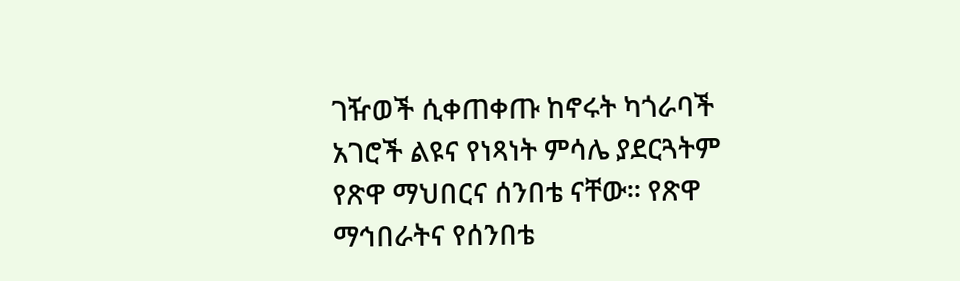ገዥወች ሲቀጠቀጡ ከኖሩት ካጎራባች አገሮች ልዩና የነጻነት ምሳሌ ያደርጓትም የጽዋ ማህበርና ሰንበቴ ናቸው፡፡ የጽዋ ማኅበራትና የሰንበቴ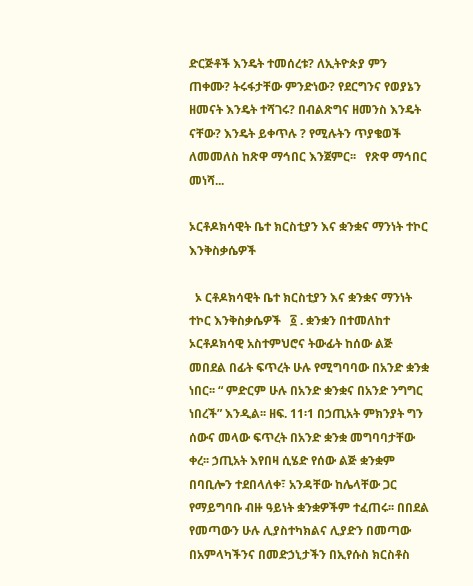ድርጅቶች እንዴት ተመሰረቱ? ለኢትዮጵያ ምን ጠቀሙ? ትሩፋታቸው ምንድነው? የደርግንና የወያኔን ዘመናት እንዴት ተሻገሩ? በብልጽግና ዘመንስ እንዴት ናቸው? እንዴት ይቀጥሉ ? የሚሉትን ጥያቄወች ለመመለስ ከጽዋ ማኅበር እንጀምር፡፡   የጽዋ ማኅበር መነሻ...

ኦርቶዶክሳዊት ቤተ ክርስቲያን እና ቋንቋና ማንነት ተኮር እንቅስቃሴዎች

  ኦ ርቶዶክሳዊት ቤተ ክርስቲያን እና ቋንቋና ማንነት ተኮር እንቅስቃሴዎች   ፩ . ቋንቋን በተመለከተ ኦርቶዶክሳዊ አስተምህሮና ትውፊት ከሰው ልጅ መበደል በፊት ፍጥረት ሁሉ የሚግባባው በአንድ ቋንቋ ነበር፡፡ “ ምድርም ሁሉ በአንድ ቋንቋና በአንድ ንግግር ነበረች” እንዲል፡፡ ዘፍ. 11፡1 በኃጢአት ምክንያት ግን ሰውና መላው ፍጥረት በአንድ ቋንቋ መግባባታቸው ቀረ፡፡ ኃጢአት እየበዛ ሲሄድ የሰው ልጅ ቋንቋም በባቢሎን ተደበላለቀ፣ አንዳቸው ከሌላቸው ጋር የማይግባቡ ብዙ ዓይነት ቋንቋዎችም ተፈጠሩ፡፡ በበደል የመጣውን ሁሉ ሊያስተካክልና ሊያድን በመጣው በአምላካችንና በመድኃኒታችን በኢየሱስ ክርስቶስ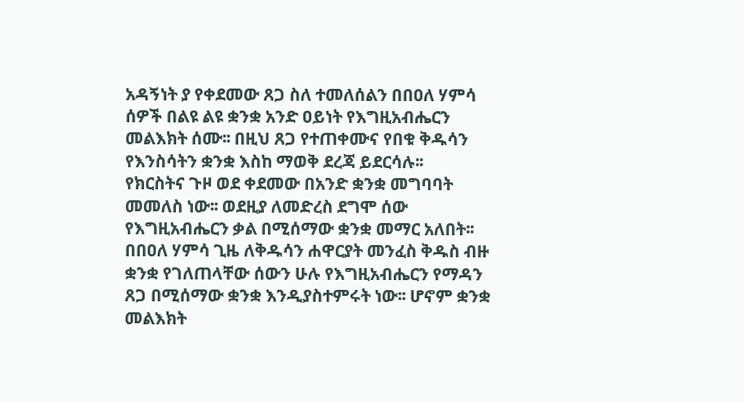አዳኝነት ያ የቀደመው ጸጋ ስለ ተመለሰልን በበዐለ ሃምሳ ሰዎች በልዩ ልዩ ቋንቋ አንድ ዐይነት የእግዚአብሔርን መልእክት ሰሙ፡፡ በዚህ ጸጋ የተጠቀሙና የበቁ ቅዱሳን የእንስሳትን ቋንቋ እስከ ማወቅ ደረጃ ይደርሳሉ፡፡   የክርስትና ጉዞ ወደ ቀደመው በአንድ ቋንቋ መግባባት መመለስ ነው፡፡ ወደዚያ ለመድረስ ደግሞ ሰው የእግዚአብሔርን ቃል በሚሰማው ቋንቋ መማር አለበት፡፡ በበዐለ ሃምሳ ጊዜ ለቅዱሳን ሐዋርያት መንፈስ ቅዱስ ብዙ ቋንቋ የገለጠላቸው ሰውን ሁሉ የእግዚአብሔርን የማዳን ጸጋ በሚሰማው ቋንቋ እንዲያስተምሩት ነው፡፡ ሆኖም ቋንቋ መልእክት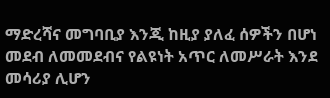ማድረሻና መግባቢያ እንጂ ከዚያ ያለፈ ሰዎችን በሆነ መደብ ለመመደብና የልዩነት አጥር ለመሥራት እንደ መሳሪያ ሊሆን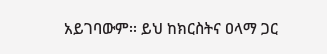አይገባውም፡፡ ይህ ከክርስትና ዐላማ ጋር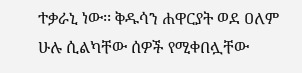ተቃራኒ ነው፡፡ ቅዱሳን ሐዋርያት ወደ ዐለም ሁሉ ሲልካቸው ሰዎች የሚቀበሏቸው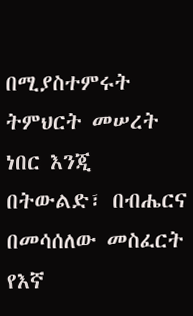በሚያስተምሩት ትምህርት መሠረት ነበር እንጂ በትውልድ፣ በብሔርና በመሳሰለው መስፈርት የእኛ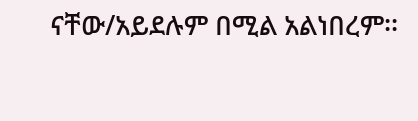ናቸው/አይደሉም በሚል አልነበረም፡፡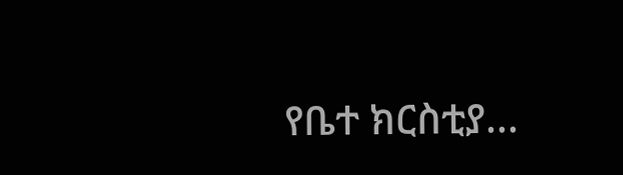የቤተ ክርስቲያ...